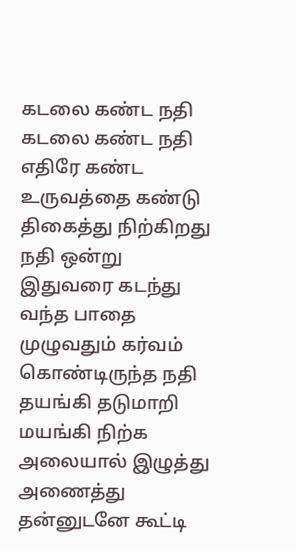கடலை கண்ட நதி
கடலை கண்ட நதி
எதிரே கண்ட
உருவத்தை கண்டு
திகைத்து நிற்கிறது
நதி ஒன்று
இதுவரை கடந்து
வந்த பாதை
முழுவதும் கர்வம்
கொண்டிருந்த நதி
தயங்கி தடுமாறி
மயங்கி நிற்க
அலையால் இழுத்து
அணைத்து
தன்னுடனே கூட்டி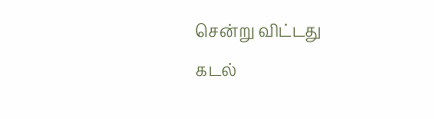சென்று விட்டது
கடல்